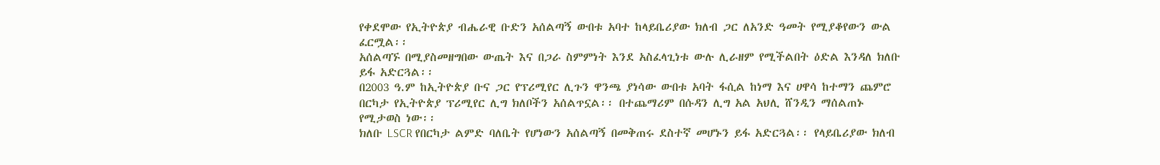የቀደሞው የኢትዮጵያ ብሔራዊ ቡድን አሰልጣኝ ውበቱ አባተ ከላይቤሪያው ክለብ ጋር ለአንድ ዓመት የሚያቆየውን ውል ፈርሟል፡፡
አሰልጣኙ በሚያስመዘግበው ውጤት እና በጋራ ስምምነት እንደ አስፈላጊነቱ ውሉ ሊራዘም የሚችልበት ዕድል እንዳለ ክለቡ ይፋ አድርጓል፡፡
በ2003 ዓ.ም ከኢትዮጵያ ቡና ጋር የፕሪሚየር ሊጉን ዋንጫ ያነሳው ውበቱ አባት ፋሲል ከነማ እና ሀዋሳ ከተማን ጨምሮ በርካታ የኢትዮጵያ ፕሪሚየር ሊግ ክለቦችን አሰልጥኗል፡፡ በተጨማሪም በሱዳን ሊግ አል አህሊ ሸንዲን ማሰልጠኑ የሚታወስ ነው፡፡
ክለቡ LSCR የበርካታ ልምድ ባለቤት የሆነውን አሰልጣኝ በመቅጠሩ ደስተኛ መሆኑን ይፋ አድርጓል፡፡ የላይቤሪያው ክለብ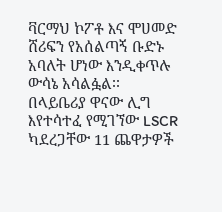ቫርማህ ኮፖቶ እና ሞሀመድ ሸሪፍን የአሰልጣኝ ቡድኑ አባለት ሆነው እንዲቀጥሉ ውሳኔ አሳልፏል፡፡
በላይቤሪያ ዋናው ሊግ እየተሳተፈ የሚገኘው LSCR ካደረጋቸው 11 ጨዋታዎች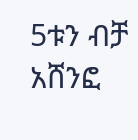5ቱን ብቻ አሸንፎ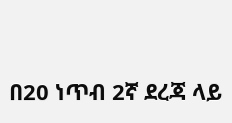በ20 ነጥብ 2ኛ ደረጃ ላይ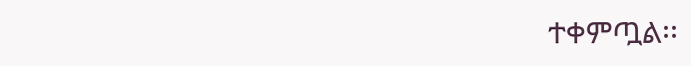ተቀምጧል፡፡